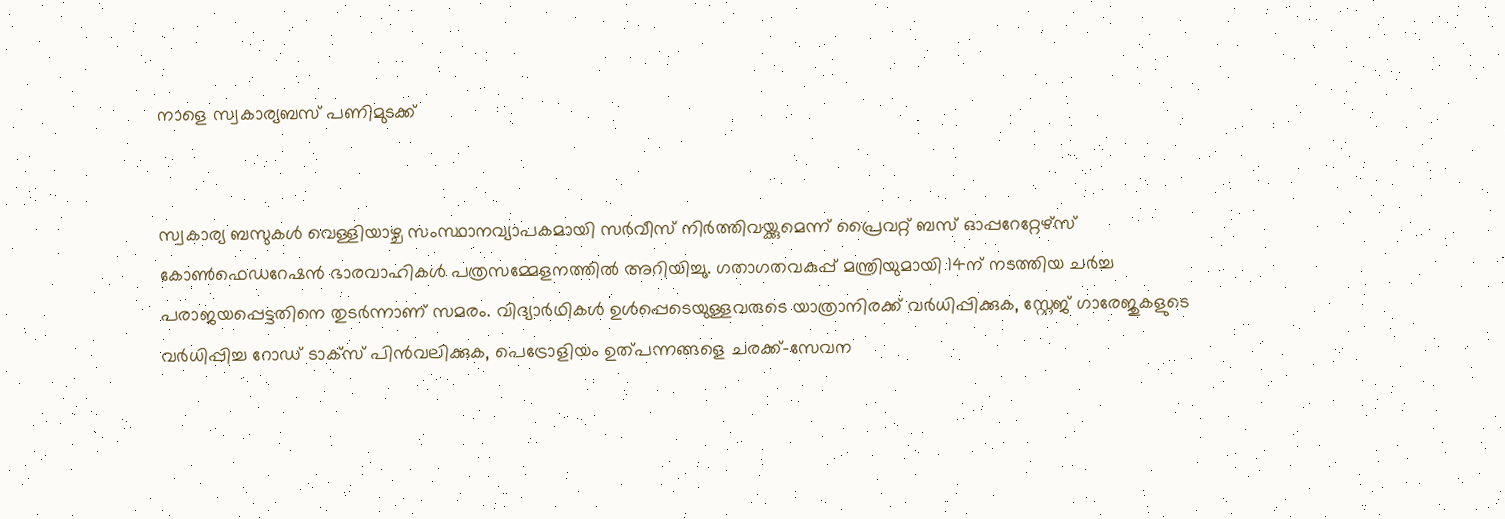നാളെ സ്വകാര്യബസ് പണിമുടക്ക്


സ്വകാര്യ ബസുകള്‍ വെള്ളിയാഴ്ച സംസ്ഥാനവ്യാപകമായി സര്‍വീസ് നിര്‍ത്തിവയ്ക്കുമെന്ന് പ്രൈവറ്റ് ബസ് ഓപ്പറേറ്റേഴ്സ് കോണ്‍ഫെഡറേഷന്‍ ഭാരവാഹികള്‍ പത്രസമ്മേളനത്തില്‍ അറിയിച്ചു. ഗതാഗതവകുപ്പ് മന്ത്രിയുമായി 14ന് നടത്തിയ ചര്‍ച്ച പരാജയപ്പെട്ടതിനെ തുടര്‍ന്നാണ് സമരം. വിദ്യാര്‍ഥികള്‍ ഉള്‍പ്പെടെയുള്ളവരുടെ യാത്രാനിരക്ക് വര്‍ധിപ്പിക്കുക, സ്റ്റേജ് ഗാരേജുകളുടെ വര്‍ധിപ്പിച്ച റോഡ് ടാക്സ് പിന്‍വലിക്കുക, പെട്രോളിയം ഉത്പന്നങ്ങളെ ചരക്ക്-സേവന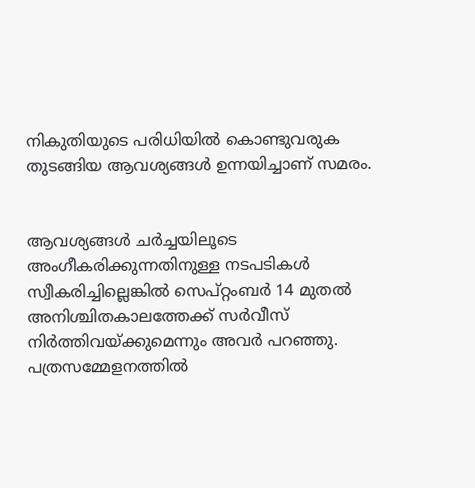നികുതിയുടെ പരിധിയില്‍ കൊണ്ടുവരുക തുടങ്ങിയ ആവശ്യങ്ങള്‍ ഉന്നയിച്ചാണ് സമരം.


ആവശ്യങ്ങള്‍ ചര്‍ച്ചയിലൂടെ അംഗീകരിക്കുന്നതിനുള്ള നടപടികള്‍ സ്വീകരിച്ചില്ലെങ്കില്‍ സെപ്റ്റംബര്‍ 14 മുതല്‍ അനിശ്ചിതകാലത്തേക്ക് സര്‍വീസ് നിര്‍ത്തിവയ്ക്കുമെന്നും അവര്‍ പറഞ്ഞു. പത്രസമ്മേളനത്തില്‍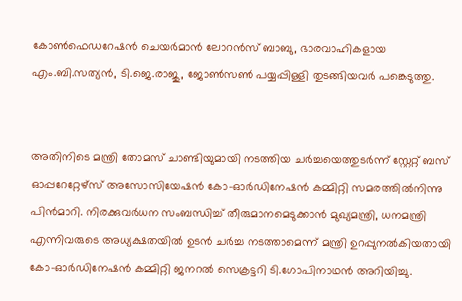കോണ്‍ഫെഡറേഷന്‍ ചെയര്‍മാന്‍ ലോറന്‍സ് ബാബു, ഭാരവാഹികളായ എം.ബി.സത്യന്‍, ടി.ജെ.രാജു, ജോണ്‍സണ്‍ പയ്യപ്പിള്ളി തുടങ്ങിയവര്‍ പങ്കെടുത്തു.


അതിനിടെ മന്ത്രി തോമസ് ചാണ്ടിയുമായി നടത്തിയ ചര്‍ച്ചയെത്തുടര്‍ന്ന് സ്റ്റേറ്റ് ബസ് ഓപ്പറേറ്റേഴ്സ് അസോസിയേഷന്‍ കോ-ഓര്‍ഡിനേഷന്‍ കമ്മിറ്റി സമരത്തില്‍നിന്നു പിന്‍മാറി. നിരക്കുവര്‍ധന സംബന്ധിച്ച്‌ തീരുമാനമെടുക്കാന്‍ മുഖ്യമന്ത്രി, ധനമന്ത്രി എന്നിവരുടെ അധ്യക്ഷതയില്‍ ഉടന്‍ ചര്‍ച്ച നടത്താമെന്ന് മന്ത്രി ഉറപ്പുനല്‍കിയതായി കോ-ഓര്‍ഡിനേഷന്‍ കമ്മിറ്റി ജനറല്‍ സെക്രട്ടറി ടി.ഗോപിനാഥന്‍ അറിയിച്ചു.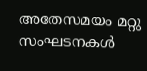അതേസമയം മറ്റു സംഘടനകള്‍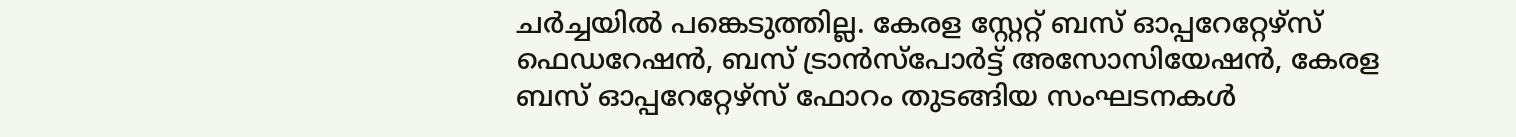ചര്‍ച്ചയില്‍ പങ്കെടുത്തില്ല. കേരള സ്റ്റേറ്റ് ബസ് ഓപ്പറേറ്റേഴ്സ് ഫെഡറേഷന്‍, ബസ് ട്രാന്‍സ്പോര്‍ട്ട് അസോസിയേഷന്‍, കേരള ബസ് ഓപ്പറേറ്റേഴ്സ് ഫോറം തുടങ്ങിയ സംഘടനകള്‍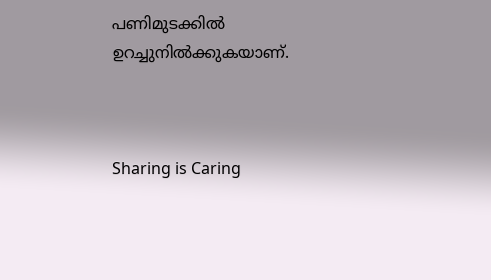പണിമുടക്കില്‍ ഉറച്ചുനില്‍ക്കുകയാണ്.



Sharing is Caring